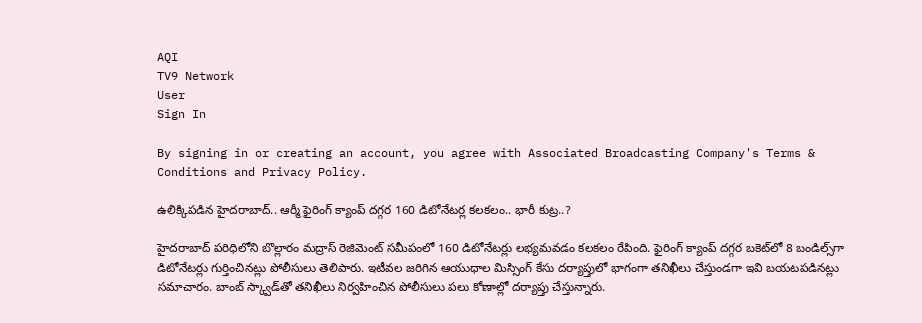AQI
TV9 Network
User
Sign In

By signing in or creating an account, you agree with Associated Broadcasting Company's Terms & Conditions and Privacy Policy.

ఉలిక్కిపడిన హైదరాబాద్.. ఆర్మీ ఫైరింగ్‌ క్యాంప్‌ దగ్గర 160 డిటోనేటర్ల కలకలం.. భారీ కుట్ర..?

హైదరాబాద్ పరిధిలోని బొల్లారం మద్రాస్ రెజిమెంట్ సమీపంలో 160 డిటోనేటర్లు లభ్యమవడం కలకలం రేపింది. ఫైరింగ్ క్యాంప్ దగ్గర బకెట్‌లో 8 బండిల్స్‌గా డిటోనేటర్లు గుర్తించినట్లు పోలీసులు తెలిపారు. ఇటీవల జరిగిన ఆయుధాల మిస్సింగ్ కేసు దర్యాప్తులో భాగంగా తనిఖీలు చేస్తుండగా ఇవి బయటపడినట్లు సమాచారం. బాంబ్ స్క్వాడ్‌తో తనిఖీలు నిర్వహించిన పోలీసులు పలు కోణాల్లో దర్యాప్తు చేస్తున్నారు.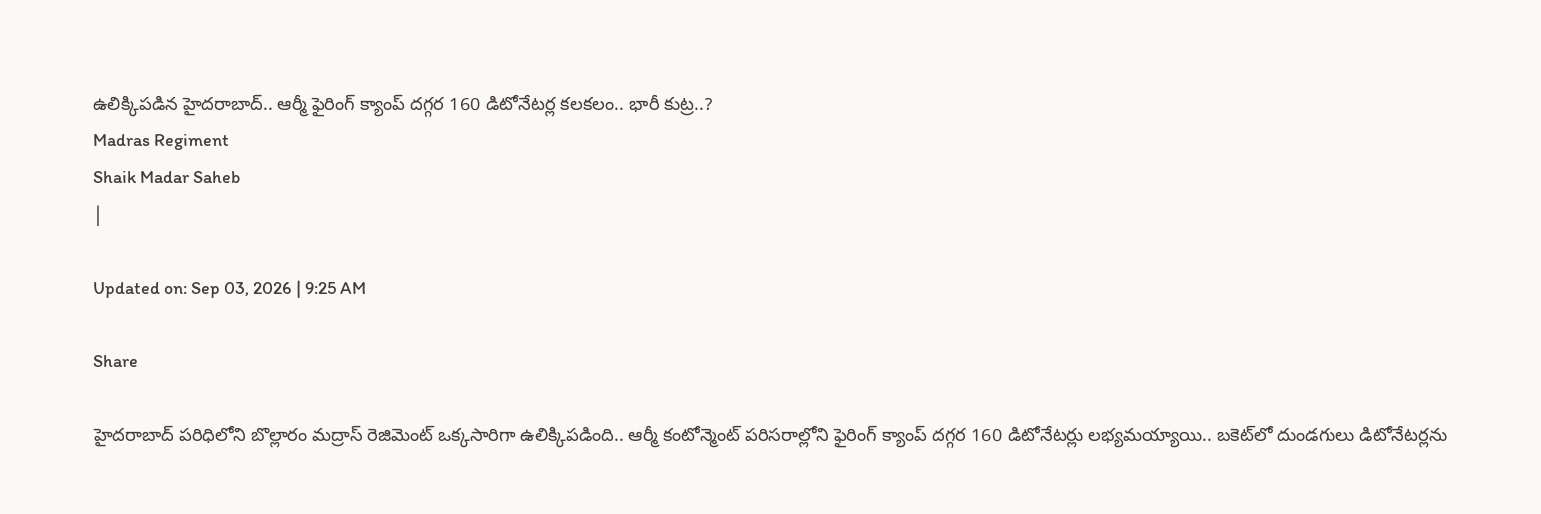ఉలిక్కిపడిన హైదరాబాద్.. ఆర్మీ ఫైరింగ్‌ క్యాంప్‌ దగ్గర 160 డిటోనేటర్ల కలకలం.. భారీ కుట్ర..?
Madras Regiment
Shaik Madar Saheb
|

Updated on: Sep 03, 2026 | 9:25 AM

Share

హైదరాబాద్ పరిధిలోని బొల్లారం మద్రాస్‌ రెజిమెంట్‌ ఒక్కసారిగా ఉలిక్కిపడింది.. ఆర్మీ కంటోన్మెంట్ పరిసరాల్లోని ఫైరింగ్‌ క్యాంప్‌ దగ్గర 160 డిటోనేటర్లు లభ్యమయ్యాయి.. బకెట్‌లో దుండగులు డిటోనేటర్లను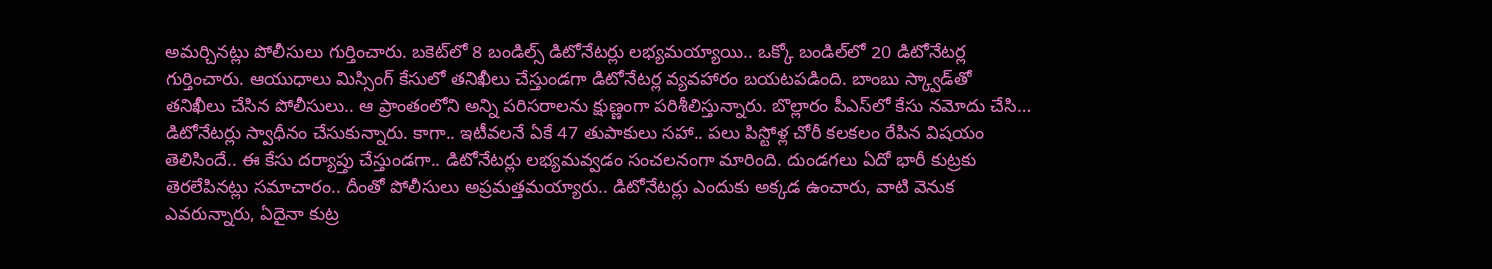అమర్చినట్లు పోలీసులు గుర్తించారు. బకెట్‌లో 8 బండిల్స్‌ డిటోనేటర్లు లభ్యమయ్యాయి.. ఒక్కో బండిల్‌లో 20 డిటోనేటర్ల గుర్తించారు. ఆయుధాలు మిస్సింగ్‌ కేసులో తనిఖీలు చేస్తుండగా డిటోనేటర్ల వ్యవహారం బయటపడింది. బాంబు స్క్వాడ్‌తో తనిఖీలు చేసిన పోలీసులు.. ఆ ప్రాంతంలోని అన్ని పరిసరాలను క్షుణ్ణంగా పరిశీలిస్తున్నారు. బొల్లారం పీఎస్‌లో కేసు నమోదు చేసి… డిటోనేటర్లు స్వాధీనం చేసుకున్నారు. కాగా.. ఇటీవలనే ఏకే 47 తుపాకులు సహా.. పలు పిస్టోళ్ల చోరీ కలకలం రేపిన విషయం తెలిసిందే.. ఈ కేసు దర్యాప్తు చేస్తుండగా.. డిటోనేటర్లు లభ్యమవ్వడం సంచలనంగా మారింది. దుండగలు ఏదో భారీ కుట్రకు తెరలేపినట్లు సమాచారం.. దీంతో పోలీసులు అప్రమత్తమయ్యారు.. డిటోనేటర్లు ఎందుకు అక్కడ ఉంచారు, వాటి వెనుక ఎవరున్నారు, ఏదైనా కుట్ర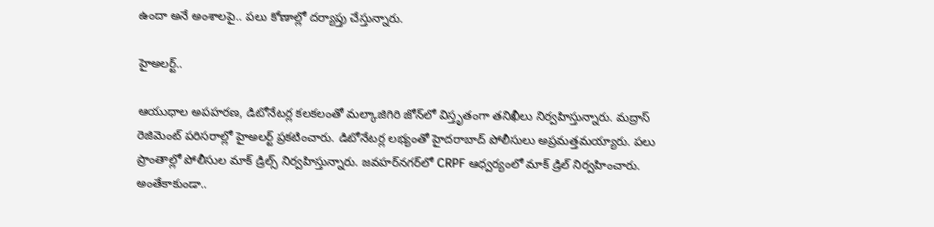ఉందా అనే అంశాలపై.. పలు కోణాల్లో దర్యాప్తు చేస్తున్నారు.

హైఅలర్ట్..

ఆయుధాల అపహరణ, డిటోనేటర్ల కలకలంతో మల్కాజిగిరి జోన్‌లో విస్తృతంగా తనిఖీలు నిర్వహిస్తున్నారు. మద్రాస్ రెజిమెంట్ పరిసరాల్లో హైఅలర్ట్ ప్రకటించారు. డిటోనేటర్ల లభ్యంతో హైదరాబాద్ పోలీసులు అప్రమత్తమయ్యారు. పలు ప్రాంతాల్లో పోలీసుల మాక్ డ్రిల్స్ నిర్వహిస్తున్నారు. జవహర్‌నగర్‌లో CRPF ఆధ్వర్యంలో మాక్ డ్రిల్ నిర్వహించారు. అంతేకాకుండా..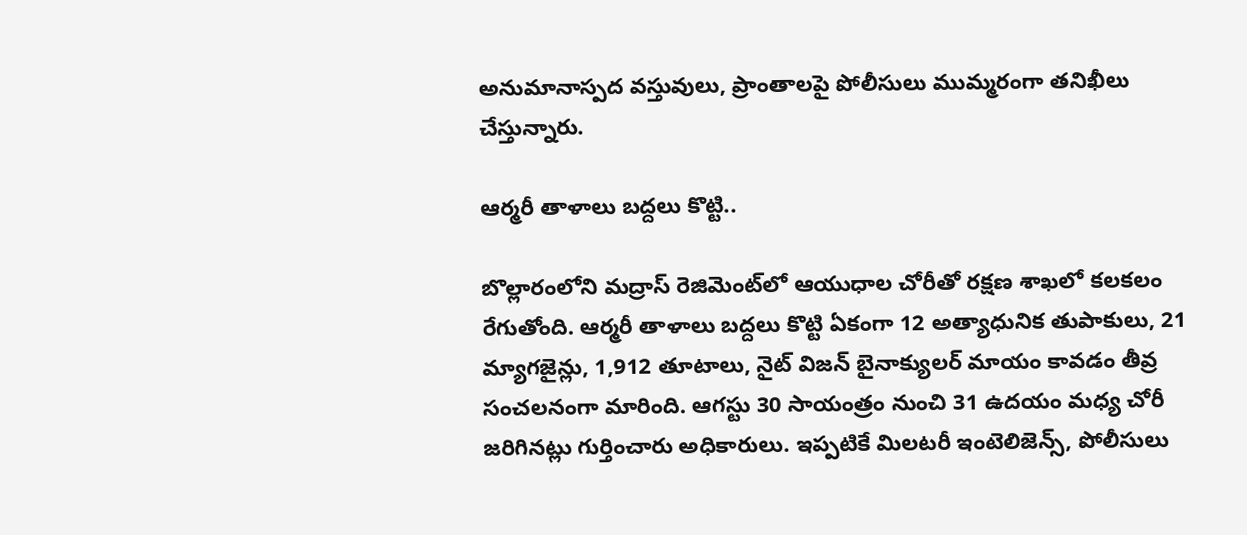అనుమానాస్పద వస్తువులు, ప్రాంతాలపై పోలీసులు ముమ్మరంగా తనిఖీలు చేస్తున్నారు.

ఆర్మరీ తాళాలు బద్దలు కొట్టి..

బొల్లారంలోని మద్రాస్‌ రెజిమెంట్‌లో ఆయుధాల చోరీతో రక్షణ శాఖలో కలకలం రేగుతోంది. ఆర్మరీ తాళాలు బద్దలు కొట్టి ఏకంగా 12 అత్యాధునిక తుపాకులు, 21 మ్యాగజైన్లు, 1,912 తూటాలు, నైట్‌ విజన్‌ బైనాక్యులర్‌ మాయం కావడం తీవ్ర సంచలనంగా మారింది. ఆగస్టు 30 సాయంత్రం నుంచి 31 ఉదయం మధ్య చోరీ జరిగినట్లు గుర్తించారు అధికారులు. ఇప్పటికే మిలటరీ ఇంటెలిజెన్స్‌, పోలీసులు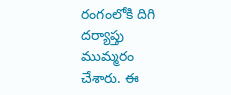రంగంలోకి దిగి దర్యాప్తు ముమ్మరం చేశారు. ఈ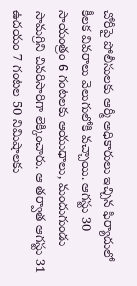చోరీపై పోలీసులకు ఆర్మీ అధికారులు ఇచ్చిన ఫిర్యాదులో కీలక వివరాలు వెలుగులోకి వచ్చాయి. ఆగస్టు 30 సాయంత్రం 6 గంటలకు ఆయుధాలు, మందుగుండు సామగ్రిని చివరిసారిగా లెక్కించారు. ఆ తర్వాత ఆగస్టు 31 ఉదయం 7 గంటల 50 నిమిషాలకు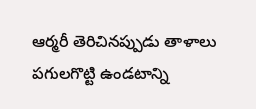ఆర్మరీ తెరిచినప్పుడు తాళాలు పగులగొట్టి ఉండటాన్ని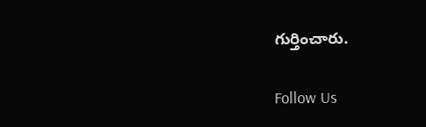గుర్తించారు.

Follow Us